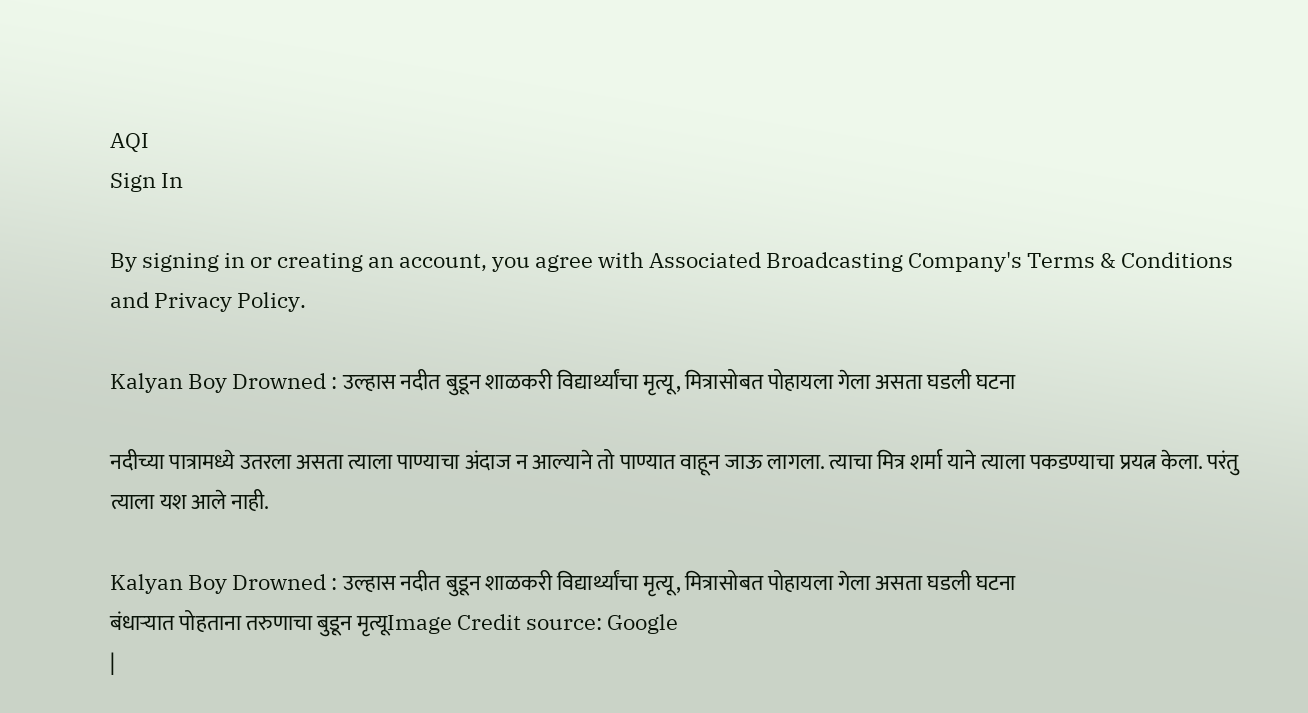AQI
Sign In

By signing in or creating an account, you agree with Associated Broadcasting Company's Terms & Conditions and Privacy Policy.

Kalyan Boy Drowned : उल्हास नदीत बुडून शाळकरी विद्यार्थ्यांचा मृत्यू, मित्रासोबत पोहायला गेला असता घडली घटना

नदीच्या पात्रामध्ये उतरला असता त्याला पाण्याचा अंदाज न आल्याने तो पाण्यात वाहून जाऊ लागला. त्याचा मित्र शर्मा याने त्याला पकडण्याचा प्रयत्न केला. परंतु त्याला यश आले नाही.

Kalyan Boy Drowned : उल्हास नदीत बुडून शाळकरी विद्यार्थ्यांचा मृत्यू, मित्रासोबत पोहायला गेला असता घडली घटना
बंधाऱ्यात पोहताना तरुणाचा बुडून मृत्यूImage Credit source: Google
|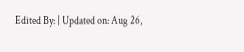Edited By: | Updated on: Aug 26,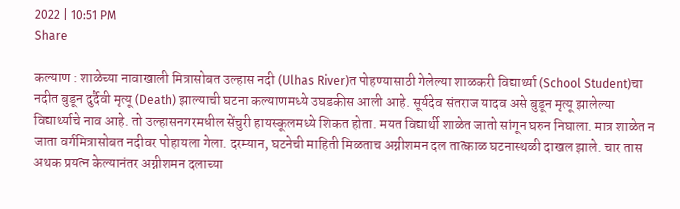2022 | 10:51 PM
Share

कल्याण : शाळेच्या नावाखाली मित्रासोबत उल्हास नदी (Ulhas River)त पोहण्यासाठी गेलेल्या शाळकरी विद्यार्थ्या (School Student)चा नदीत बुडून दुर्दैवी मृत्यू (Death) झाल्याची घटना कल्याणमध्ये उघडकीस आली आहे. सूर्यदेव संतराज यादव असे बुडून मृत्यू झालेल्या विद्यार्थ्याचे नाव आहे. तो उल्हासनगरमधील सेंचुरी हायस्कूलमध्ये शिकत होता. मयत विद्यार्थी शाळेत जातो सांगून घरुन निघाला. मात्र शाळेत न जाता वर्गमित्रासोबत नदीवर पोहायला गेला. दरम्यान, घटनेची माहिती मिळताच अग्नीशमन दल तात्काळ घटनास्थळी दाखल झाले. चार तास अथक प्रयत्न केल्यानंतर अग्नीशमन दलाच्या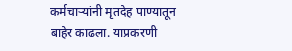कर्मचाऱ्यांनी मृतदेह पाण्यातून बाहेर काढला. याप्रकरणी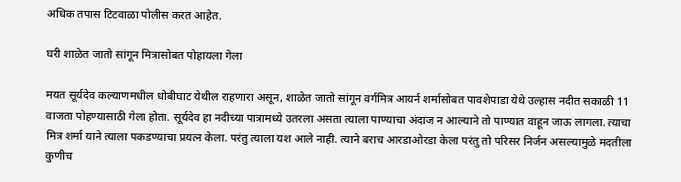अधिक तपास टिटवाळा पोलीस करत आहेत.

घरी शाळेत जातो सांगून मित्रासोबत पोहायला गेला

मयत सूर्यदेव कल्याणमधील धोबीघाट येथील राहणारा असून, शाळेत जातो सांगून वर्गमित्र आयर्न शर्मासोबत पावशेपाडा येथे उल्हास नदीत सकाळी 11 वाजता पोहण्यासाठी गेला होता. सूर्यदेव हा नदीच्या पात्रामध्ये उतरला असता त्याला पाण्याचा अंदाज न आल्याने तो पाण्यात वाहून जाऊ लागला. त्याचा मित्र शर्मा याने त्याला पकडण्याचा प्रयत्न केला. परंतु त्याला यश आले नाही. त्याने बराच आरडाओरडा केला परंतु तो परिसर निर्जन असल्यामुळे मदतीला कुणीच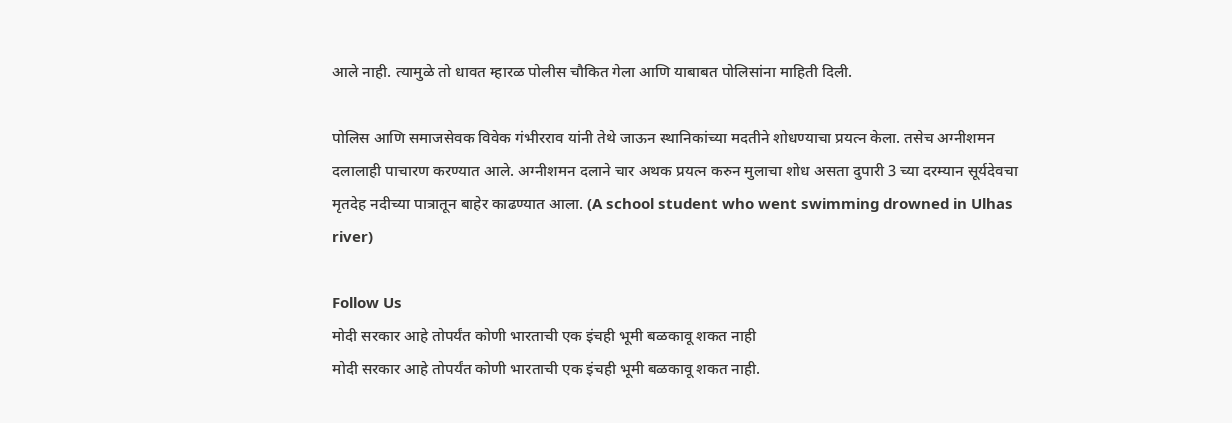आले नाही. त्यामुळे तो धावत म्हारळ पोलीस चौकित गेला आणि याबाबत पोलिसांना माहिती दिली.

पोलिस आणि समाजसेवक विवेक गंभीरराव यांनी तेथे जाऊन स्थानिकांच्या मदतीने शोधण्याचा प्रयत्न केला. तसेच अग्नीशमन दलालाही पाचारण करण्यात आले. अग्नीशमन दलाने चार अथक प्रयत्न करुन मुलाचा शोध असता दुपारी 3 च्या दरम्यान सूर्यदेवचा मृतदेह नदीच्या पात्रातून बाहेर काढण्यात आला. (A school student who went swimming drowned in Ulhas river)

Follow Us
मोदी सरकार आहे तोपर्यंत कोणी भारताची एक इंचही भूमी बळकावू शकत नाही
मोदी सरकार आहे तोपर्यंत कोणी भारताची एक इंचही भूमी बळकावू शकत नाही.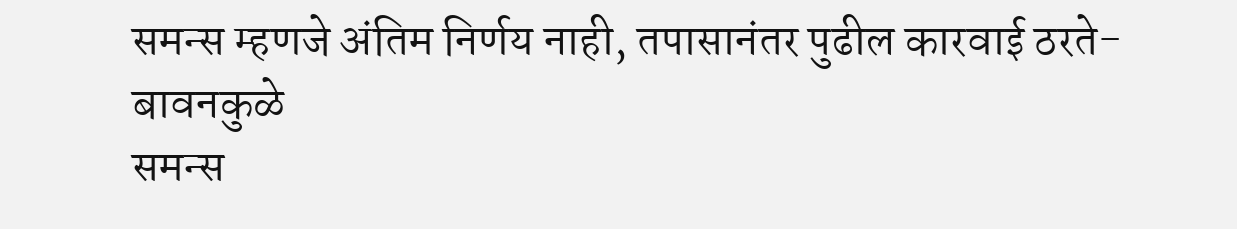समन्स म्हणजे अंतिम निर्णय नाही, तपासानंतर पुढील कारवाई ठरते- बावनकुळे
समन्स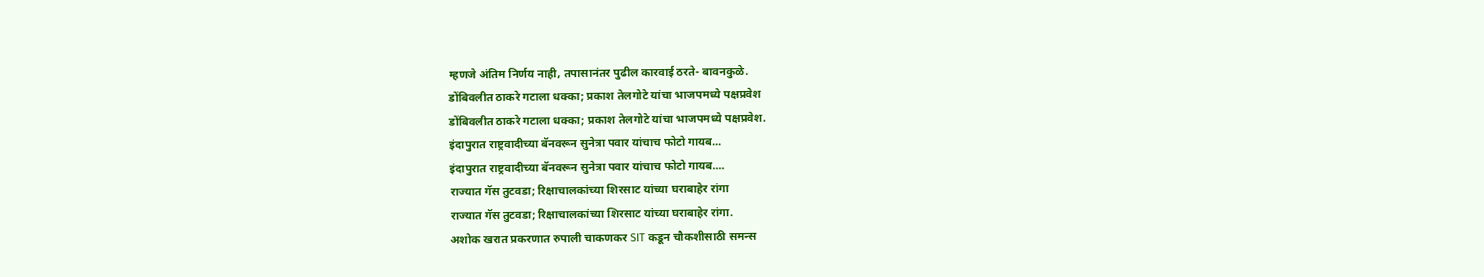म्हणजे अंतिम निर्णय नाही, तपासानंतर पुढील कारवाई ठरते- बावनकुळे.
डोंबिवलीत ठाकरे गटाला धक्का; प्रकाश तेलगोटे यांचा भाजपमध्ये पक्षप्रवेश
डोंबिवलीत ठाकरे गटाला धक्का; प्रकाश तेलगोटे यांचा भाजपमध्ये पक्षप्रवेश.
इंदापुरात राष्ट्रवादीच्या बॅनवरून सुनेत्रा पवार यांचाच फोटो गायब...
इंदापुरात राष्ट्रवादीच्या बॅनवरून सुनेत्रा पवार यांचाच फोटो गायब....
राज्यात गॅस तुटवडा; रिक्षाचालकांच्या शिरसाट यांच्या घराबाहेर रांगा
राज्यात गॅस तुटवडा; रिक्षाचालकांच्या शिरसाट यांच्या घराबाहेर रांगा.
अशोक खरात प्रकरणात रुपाली चाकणकर SIT कडून चौकशीसाठी समन्स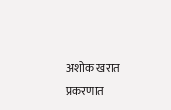अशोक खरात प्रकरणात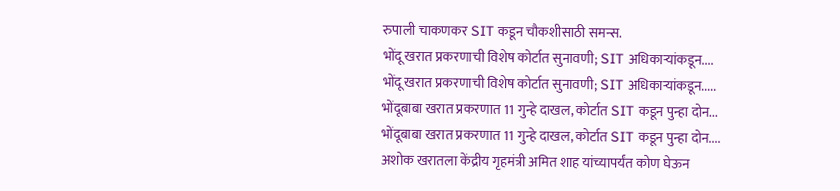रुपाली चाकणकर SIT कडून चौकशीसाठी समन्स.
भोंदू खरात प्रकरणाची विशेष कोर्टात सुनावणी; SIT अधिकाऱ्यांकडून....
भोंदू खरात प्रकरणाची विशेष कोर्टात सुनावणी; SIT अधिकाऱ्यांकडून.....
भोंदूबाबा खरात प्रकरणात 11 गुन्हे दाखल, कोर्टात SIT कडून पुन्हा दोन...
भोंदूबाबा खरात प्रकरणात 11 गुन्हे दाखल, कोर्टात SIT कडून पुन्हा दोन....
अशोक खरातला केंद्रीय गृहमंत्री अमित शाह यांच्यापर्यंत कोण घेऊन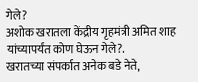गेले?
अशोक खरातला केंद्रीय गृहमंत्री अमित शाह यांच्यापर्यंत कोण घेऊन गेले?.
खरातच्या संपर्कात अनेक बडे नेते,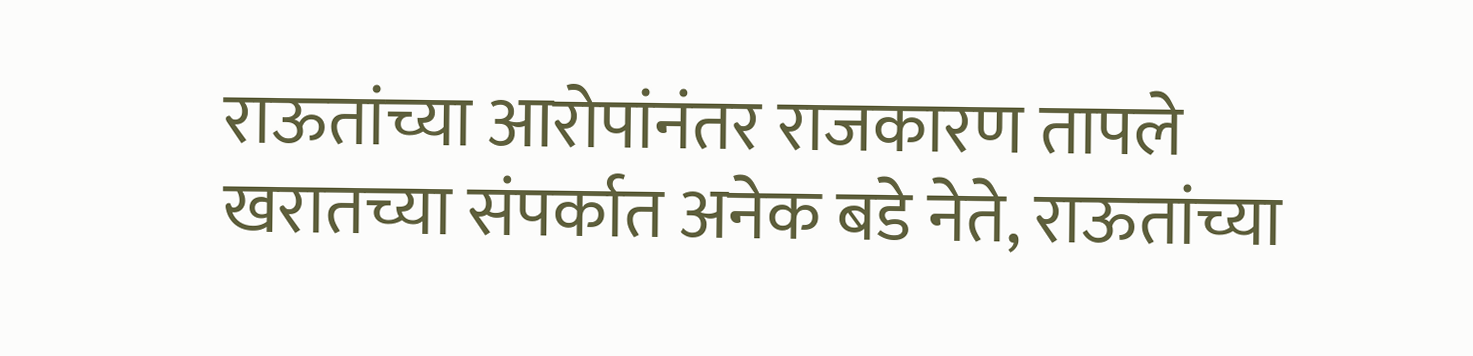राऊतांच्या आरोपांनंतर राजकारण तापले
खरातच्या संपर्कात अनेक बडे नेते, राऊतांच्या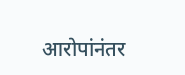आरोपांनंतर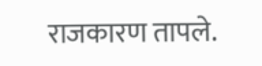राजकारण तापले.